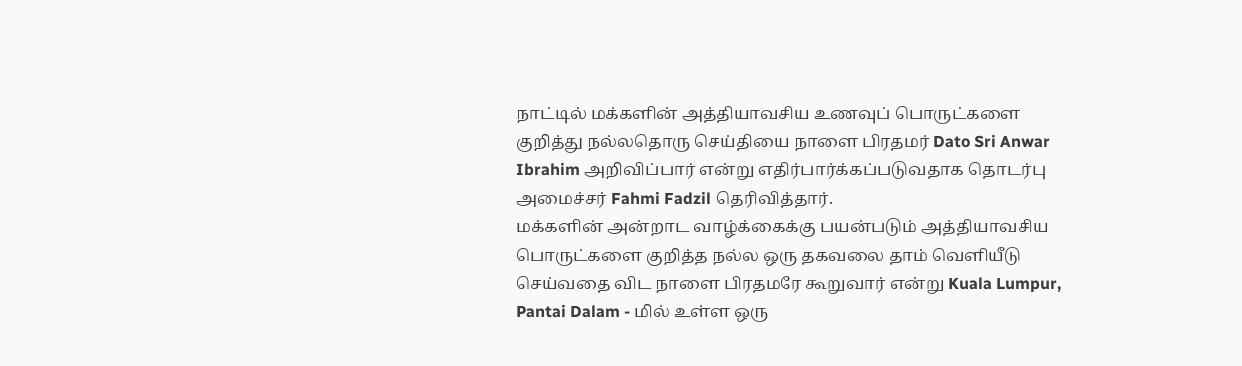நாட்டில் மக்களின் அத்தியாவசிய உணவுப் பொருட்களை குறித்து நல்லதொரு செய்தியை நாளை பிரதமர் Dato Sri Anwar Ibrahim அறிவிப்பார் என்று எதிர்பார்க்கப்படுவதாக தொடர்பு அமைச்சர் Fahmi Fadzil தெரிவித்தார்.
மக்களின் அன்றாட வாழ்க்கைக்கு பயன்படும் அத்தியாவசிய பொருட்களை குறித்த நல்ல ஒரு தகவலை தாம் வெளியீடு செய்வதை விட நாளை பிரதமரே கூறுவார் என்று Kuala Lumpur, Pantai Dalam - மில் உள்ள ஒரு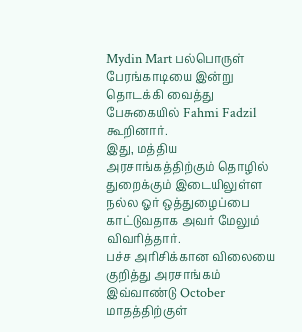Mydin Mart பல்பொருள் பேரங்காடியை இன்று தொடக்கி வைத்து பேசுகையில் Fahmi Fadzil கூறினார்.
இது, மத்திய அரசாங்கத்திற்கும் தொழில் துறைக்கும் இடையிலுள்ள நல்ல ஓர் ஒத்துழைப்பை காட்டுவதாக அவர் மேலும் விவரித்தார்.
பச்ச அரிசிக்கான விலையை குறித்து அரசாங்கம் இவ்வாண்டு October மாதத்திற்குள்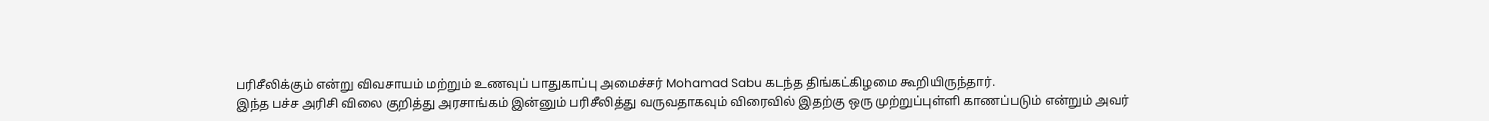பரிசீலிக்கும் என்று விவசாயம் மற்றும் உணவுப் பாதுகாப்பு அமைச்சர் Mohamad Sabu கடந்த திங்கட்கிழமை கூறியிருந்தார்.
இந்த பச்ச அரிசி விலை குறித்து அரசாங்கம் இன்னும் பரிசீலித்து வருவதாகவும் விரைவில் இதற்கு ஒரு முற்றுப்புள்ளி காணப்படும் என்றும் அவர்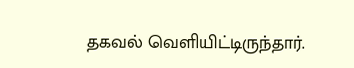தகவல் வெளியிட்டிருந்தார்.